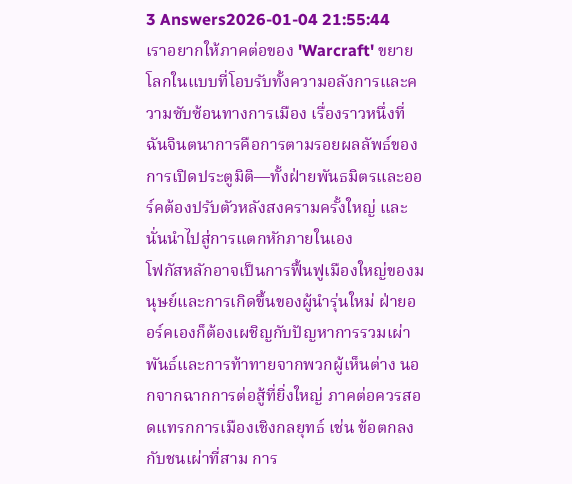3 Answers2026-01-04 21:55:44
เราอยากให้ภาคต่อของ 'Warcraft' ขยายโลกในแบบที่โอบรับทั้งความอลังการและความซับซ้อนทางการเมือง เรื่องราวหนึ่งที่ฉันจินตนาการคือการตามรอยผลลัพธ์ของการเปิดประตูมิติ—ทั้งฝ่ายพันธมิตรและออร์คต้องปรับตัวหลังสงครามครั้งใหญ่ และนั่นนำไปสู่การแตกหักภายในเอง
โฟกัสหลักอาจเป็นการฟื้นฟูเมืองใหญ่ของมนุษย์และการเกิดขึ้นของผู้นำรุ่นใหม่ ฝ่ายออร์คเองก็ต้องเผชิญกับปัญหาการรวมเผ่าพันธ์และการท้าทายจากพวกผู้เห็นต่าง นอกจากฉากการต่อสู้ที่ยิ่งใหญ่ ภาคต่อควรสอดแทรกการเมืองเชิงกลยุทธ์ เช่น ข้อตกลงกับชนเผ่าที่สาม การ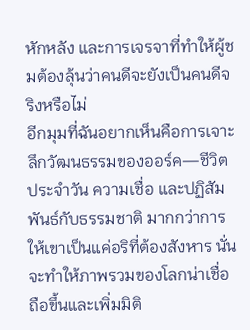หักหลัง และการเจรจาที่ทำให้ผู้ชมต้องลุ้นว่าคนดีจะยังเป็นคนดีจริงหรือไม่
อีกมุมที่ฉันอยากเห็นคือการเจาะลึกวัฒนธรรมของออร์ค—ชีวิตประจำวัน ความเชื่อ และปฏิสัมพันธ์กับธรรมชาติ มากกว่าการให้เขาเป็นแค่อริที่ต้องสังหาร นั่นจะทำให้ภาพรวมของโลกน่าเชื่อถือขึ้นและเพิ่มมิติ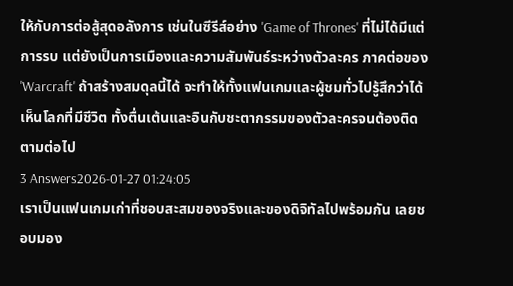ให้กับการต่อสู้สุดอลังการ เช่นในซีรีส์อย่าง 'Game of Thrones' ที่ไม่ได้มีแต่การรบ แต่ยังเป็นการเมืองและความสัมพันธ์ระหว่างตัวละคร ภาคต่อของ 'Warcraft' ถ้าสร้างสมดุลนี้ได้ จะทำให้ทั้งแฟนเกมและผู้ชมทั่วไปรู้สึกว่าได้เห็นโลกที่มีชีวิต ทั้งตื่นเต้นและอินกับชะตากรรมของตัวละครจนต้องติดตามต่อไป
3 Answers2026-01-27 01:24:05
เราเป็นแฟนเกมเก่าที่ชอบสะสมของจริงและของดิจิทัลไปพร้อมกัน เลยชอบมอง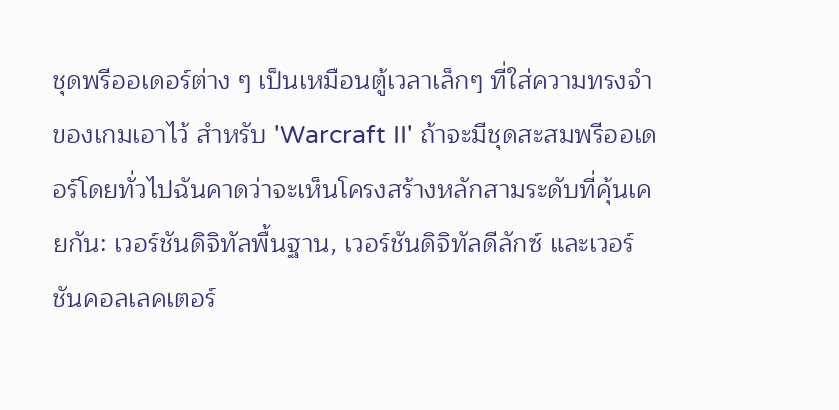ชุดพรีออเดอร์ต่าง ๆ เป็นเหมือนตู้เวลาเล็กๆ ที่ใส่ความทรงจำของเกมเอาไว้ สำหรับ 'Warcraft II' ถ้าจะมีชุดสะสมพรีออเดอร์โดยทั่วไปฉันคาดว่าจะเห็นโครงสร้างหลักสามระดับที่คุ้นเคยกัน: เวอร์ชันดิจิทัลพื้นฐาน, เวอร์ชันดิจิทัลดีลักซ์ และเวอร์ชันคอลเลคเตอร์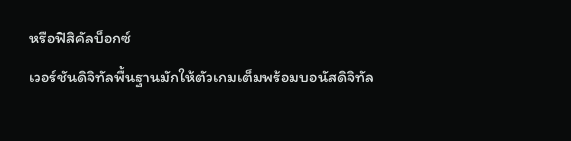หรือฟิสิคัลบ็อกซ์
เวอร์ชันดิจิทัลพื้นฐานมักให้ตัวเกมเต็มพร้อมบอนัสดิจิทัล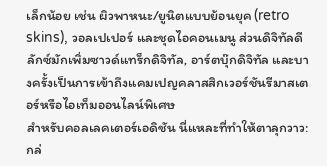เล็กน้อย เช่น ผิวพาหนะ/ยูนิตแบบย้อนยุค (retro skins), วอลเปเปอร์ และชุดไอคอนเมนู ส่วนดิจิทัลดีลักซ์มักเพิ่มซาวด์แทร็กดิจิทัล, อาร์ตบุ๊กดิจิทัล และบางครั้งเป็นการเข้าถึงแคมเปญคลาสสิกเวอร์ชันรีมาสเตอร์หรือไอเท็มออนไลน์พิเศษ
สำหรับคอลเลคเตอร์เอดิชัน นี่แหละที่ทำให้ตาลุกวาว: กล่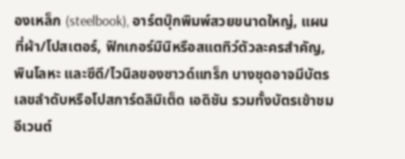องเหล็ก (steelbook), อาร์ตบุ๊กพิมพ์สวยขนาดใหญ่, แผนที่ผ้า/โปสเตอร์, ฟิกเกอร์มินิหรือสแตทิว์ตัวละครสำคัญ, พินโลหะ และซีดี/ไวนิลของซาวด์แทร็ก บางชุดอาจมีบัตรเลขลำดับหรือโปสการ์ดลิมิเต็ด เอดิชัน รวมทั้งบัตรเข้าชมอีเวนต์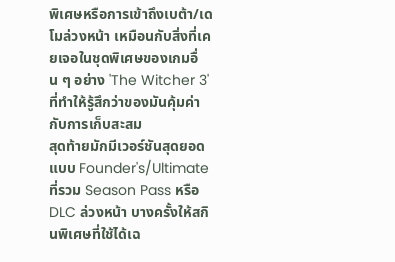พิเศษหรือการเข้าถึงเบต้า/เดโมล่วงหน้า เหมือนกับสิ่งที่เคยเจอในชุดพิเศษของเกมอื่น ๆ อย่าง 'The Witcher 3' ที่ทำให้รู้สึกว่าของมันคุ้มค่ากับการเก็บสะสม
สุดท้ายมักมีเวอร์ชันสุดยอดแบบ Founder's/Ultimate ที่รวม Season Pass หรือ DLC ล่วงหน้า บางครั้งให้สกินพิเศษที่ใช้ได้เฉ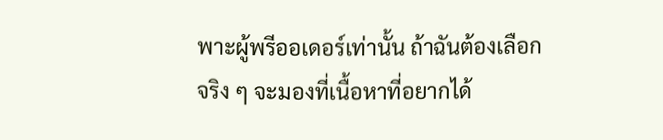พาะผู้พรีออเดอร์เท่านั้น ถ้าฉันต้องเลือกจริง ๆ จะมองที่เนื้อหาที่อยากได้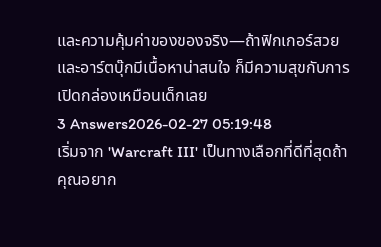และความคุ้มค่าของของจริง—ถ้าฟิกเกอร์สวยและอาร์ตบุ๊กมีเนื้อหาน่าสนใจ ก็มีความสุขกับการเปิดกล่องเหมือนเด็กเลย
3 Answers2026-02-27 05:19:48
เริ่มจาก 'Warcraft III' เป็นทางเลือกที่ดีที่สุดถ้าคุณอยาก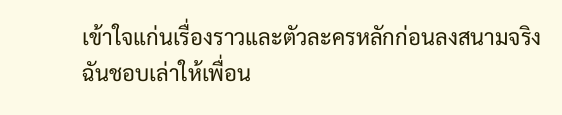เข้าใจแก่นเรื่องราวและตัวละครหลักก่อนลงสนามจริง
ฉันชอบเล่าให้เพื่อน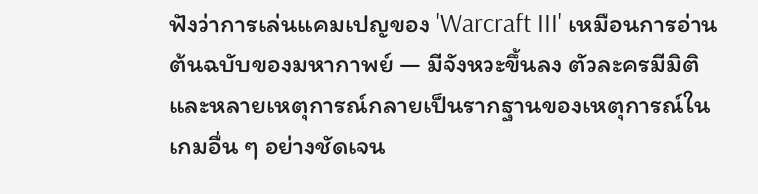ฟังว่าการเล่นแคมเปญของ 'Warcraft III' เหมือนการอ่านต้นฉบับของมหากาพย์ — มีจังหวะขึ้นลง ตัวละครมีมิติ และหลายเหตุการณ์กลายเป็นรากฐานของเหตุการณ์ในเกมอื่น ๆ อย่างชัดเจน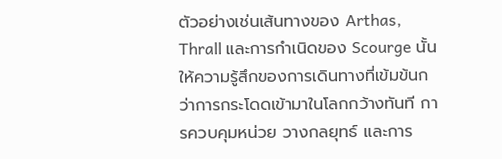ตัวอย่างเช่นเส้นทางของ Arthas, Thrall และการกำเนิดของ Scourge นั้นให้ความรู้สึกของการเดินทางที่เข้มข้นกว่าการกระโดดเข้ามาในโลกกว้างทันที การควบคุมหน่วย วางกลยุทธ์ และการ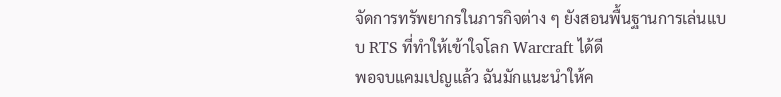จัดการทรัพยากรในภารกิจต่าง ๆ ยังสอนพื้นฐานการเล่นแบบ RTS ที่ทำให้เข้าใจโลก Warcraft ได้ดี
พอจบแคมเปญแล้ว ฉันมักแนะนำให้ค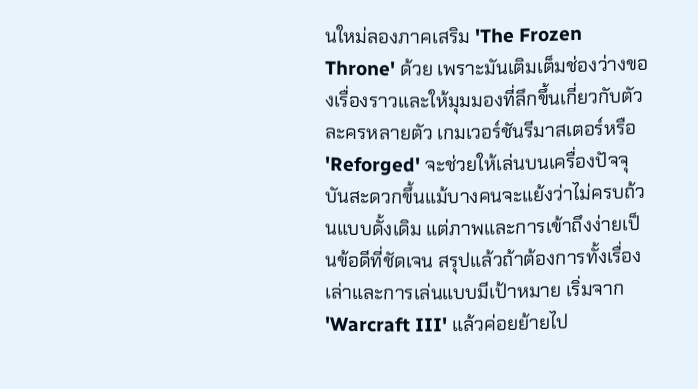นใหม่ลองภาคเสริม 'The Frozen Throne' ด้วย เพราะมันเติมเต็มช่องว่างของเรื่องราวและให้มุมมองที่ลึกขึ้นเกี่ยวกับตัวละครหลายตัว เกมเวอร์ชันรีมาสเตอร์หรือ 'Reforged' จะช่วยให้เล่นบนเครื่องปัจจุบันสะดวกขึ้นแม้บางคนจะแย้งว่าไม่ครบถ้วนแบบดั้งเดิม แต่ภาพและการเข้าถึงง่ายเป็นข้อดีที่ชัดเจน สรุปแล้วถ้าต้องการทั้งเรื่องเล่าและการเล่นแบบมีเป้าหมาย เริ่มจาก 'Warcraft III' แล้วค่อยย้ายไป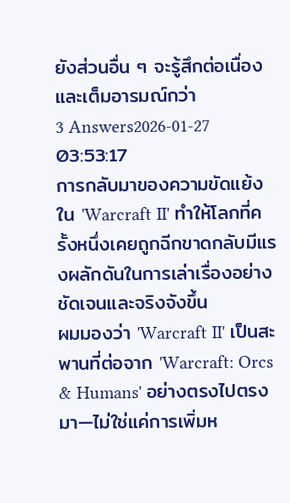ยังส่วนอื่น ๆ จะรู้สึกต่อเนื่องและเต็มอารมณ์กว่า
3 Answers2026-01-27 03:53:17
การกลับมาของความขัดแย้งใน 'Warcraft II' ทำให้โลกที่ครั้งหนึ่งเคยถูกฉีกขาดกลับมีแรงผลักดันในการเล่าเรื่องอย่างชัดเจนและจริงจังขึ้น
ผมมองว่า 'Warcraft II' เป็นสะพานที่ต่อจาก 'Warcraft: Orcs & Humans' อย่างตรงไปตรงมา—ไม่ใช่แค่การเพิ่มห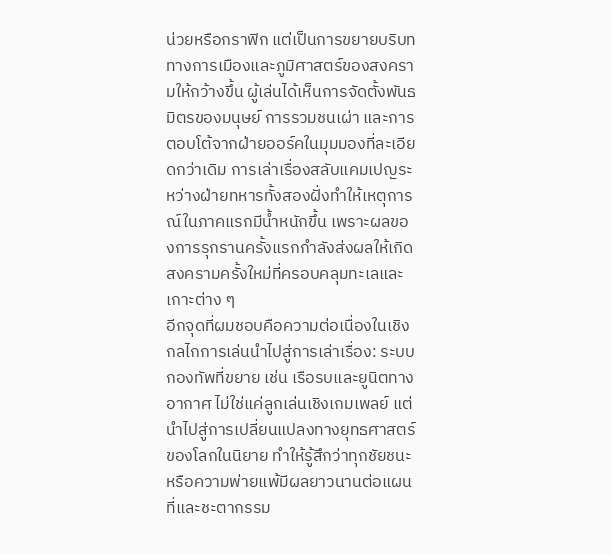น่วยหรือกราฟิก แต่เป็นการขยายบริบททางการเมืองและภูมิศาสตร์ของสงครามให้กว้างขึ้น ผู้เล่นได้เห็นการจัดตั้งพันธมิตรของมนุษย์ การรวมชนเผ่า และการตอบโต้จากฝ่ายออร์คในมุมมองที่ละเอียดกว่าเดิม การเล่าเรื่องสลับแคมเปญระหว่างฝ่ายทหารทั้งสองฝั่งทำให้เหตุการณ์ในภาคแรกมีน้ำหนักขึ้น เพราะผลของการรุกรานครั้งแรกกำลังส่งผลให้เกิดสงครามครั้งใหม่ที่ครอบคลุมทะเลและเกาะต่าง ๆ
อีกจุดที่ผมชอบคือความต่อเนื่องในเชิงกลไกการเล่นนำไปสู่การเล่าเรื่อง: ระบบกองทัพที่ขยาย เช่น เรือรบและยูนิตทางอากาศ ไม่ใช่แค่ลูกเล่นเชิงเกมเพลย์ แต่นำไปสู่การเปลี่ยนแปลงทางยุทธศาสตร์ของโลกในนิยาย ทำให้รู้สึกว่าทุกชัยชนะหรือความพ่ายแพ้มีผลยาวนานต่อแผนที่และชะตากรรม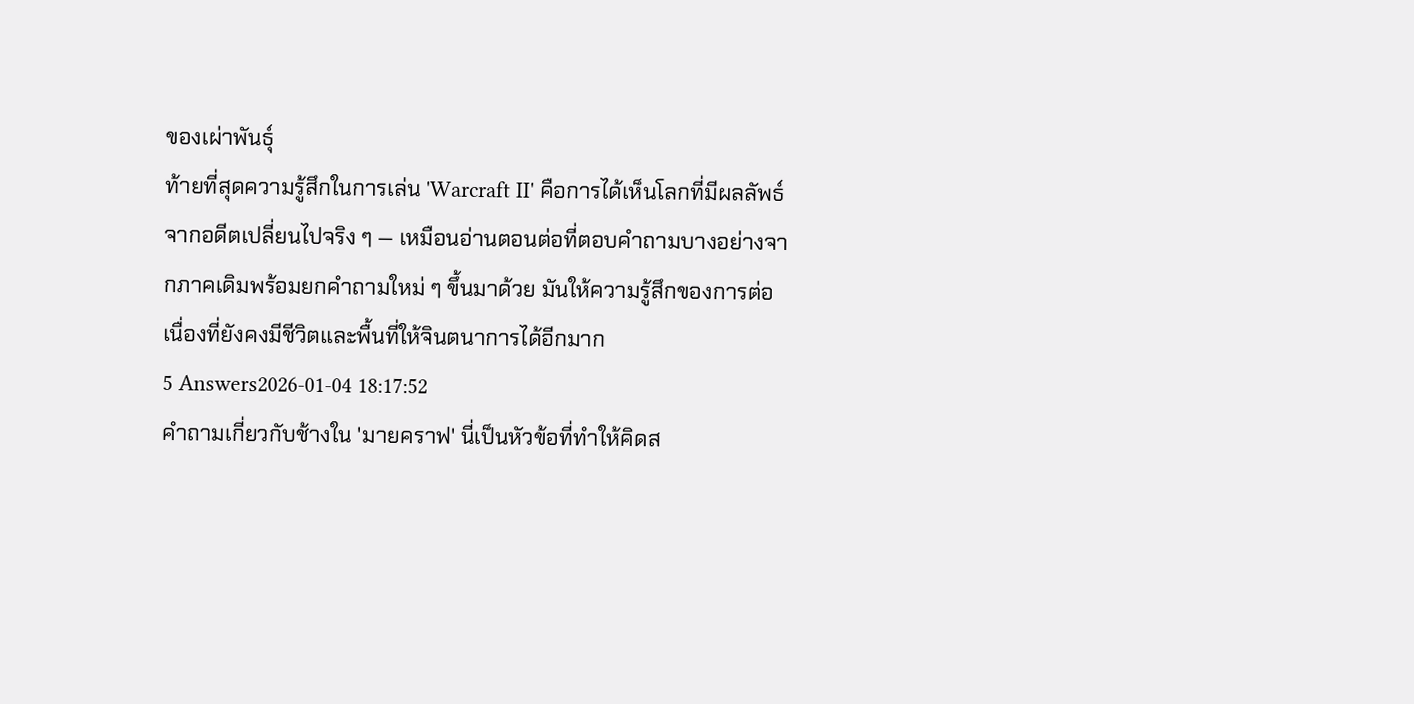ของเผ่าพันธุ์
ท้ายที่สุดความรู้สึกในการเล่น 'Warcraft II' คือการได้เห็นโลกที่มีผลลัพธ์จากอดีตเปลี่ยนไปจริง ๆ — เหมือนอ่านตอนต่อที่ตอบคำถามบางอย่างจากภาคเดิมพร้อมยกคำถามใหม่ ๆ ขึ้นมาด้วย มันให้ความรู้สึกของการต่อเนื่องที่ยังคงมีชีวิตและพื้นที่ให้จินตนาการได้อีกมาก
5 Answers2026-01-04 18:17:52
คำถามเกี่ยวกับช้างใน 'มายคราฟ' นี่เป็นหัวข้อที่ทำให้คิดส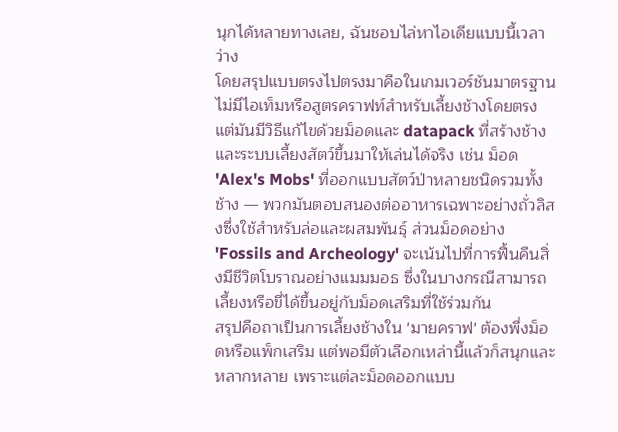นุกได้หลายทางเลย, ฉันชอบไล่หาไอเดียแบบนี้เวลาว่าง
โดยสรุปแบบตรงไปตรงมาคือในเกมเวอร์ชันมาตรฐานไม่มีไอเท็มหรือสูตรคราฟท์สำหรับเลี้ยงช้างโดยตรง แต่มันมีวิธีแก้ไขด้วยม็อดและ datapack ที่สร้างช้างและระบบเลี้ยงสัตว์ขึ้นมาให้เล่นได้จริง เช่น ม็อด 'Alex's Mobs' ที่ออกแบบสัตว์ป่าหลายชนิดรวมทั้งช้าง — พวกมันตอบสนองต่ออาหารเฉพาะอย่างถั่วลิสงซึ่งใช้สำหรับล่อและผสมพันธุ์ ส่วนม็อดอย่าง 'Fossils and Archeology' จะเน้นไปที่การฟื้นคืนสิ่งมีชีวิตโบราณอย่างแมมมอธ ซึ่งในบางกรณีสามารถเลี้ยงหรือขี่ได้ขึ้นอยู่กับม็อดเสริมที่ใช้ร่วมกัน
สรุปคือถาเป็นการเลี้ยงช้างใน 'มายคราฟ' ต้องพึ่งม็อดหรือแพ็กเสริม แต่พอมีตัวเลือกเหล่านี้แล้วก็สนุกและหลากหลาย เพราะแต่ละม็อดออกแบบ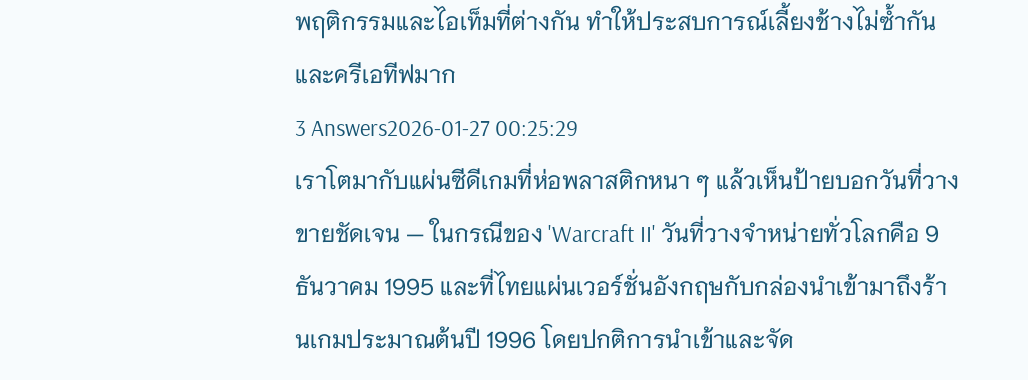พฤติกรรมและไอเท็มที่ต่างกัน ทำให้ประสบการณ์เลี้ยงช้างไม่ซ้ำกันและครีเอทีฟมาก
3 Answers2026-01-27 00:25:29
เราโตมากับแผ่นซีดีเกมที่ห่อพลาสติกหนา ๆ แล้วเห็นป้ายบอกวันที่วางขายชัดเจน — ในกรณีของ 'Warcraft II' วันที่วางจำหน่ายทั่วโลกคือ 9 ธันวาคม 1995 และที่ไทยแผ่นเวอร์ชั่นอังกฤษกับกล่องนำเข้ามาถึงร้านเกมประมาณต้นปี 1996 โดยปกติการนำเข้าและจัด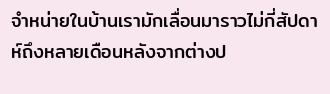จำหน่ายในบ้านเรามักเลื่อนมาราวไม่กี่สัปดาห์ถึงหลายเดือนหลังจากต่างป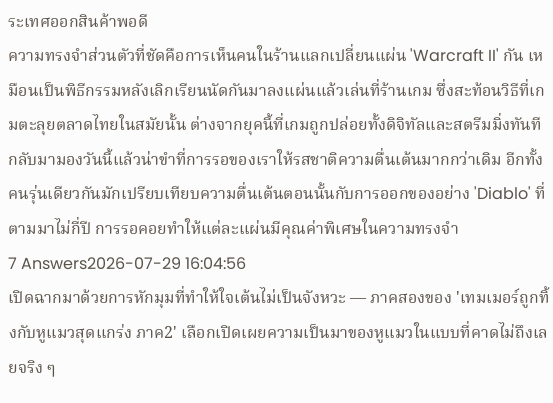ระเทศออกสินค้าพอดี
ความทรงจำส่วนตัวที่ชัดคือการเห็นคนในร้านแลกเปลี่ยนแผ่น 'Warcraft II' กัน เหมือนเป็นพิธีกรรมหลังเลิกเรียนนัดกันมาลงแผ่นแล้วเล่นที่ร้านเกม ซึ่งสะท้อนวิธีที่เกมตะลุยตลาดไทยในสมัยนั้น ต่างจากยุคนี้ที่เกมถูกปล่อยทั้งดิจิทัลและสตรีมมิ่งทันที กลับมามองวันนี้แล้วน่าขำที่การรอของเราให้รสชาติความตื่นเต้นมากกว่าเดิม อีกทั้งคนรุ่นเดียวกันมักเปรียบเทียบความตื่นเต้นตอนนั้นกับการออกของอย่าง 'Diablo' ที่ตามมาไม่กี่ปี การรอคอยทำให้แต่ละแผ่นมีคุณค่าพิเศษในความทรงจำ
7 Answers2026-07-29 16:04:56
เปิดฉากมาด้วยการหักมุมที่ทำให้ใจเต้นไม่เป็นจังหวะ — ภาคสองของ 'เทมเมอร์ถูกทิ้งกับหูแมวสุดแกร่ง ภาค2' เลือกเปิดเผยความเป็นมาของหูแมวในแบบที่คาดไม่ถึงเลยจริง ๆ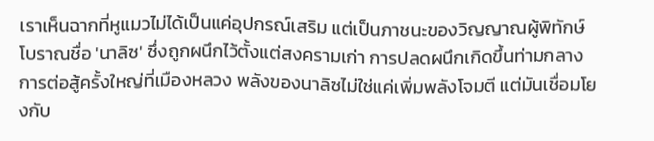เราเห็นฉากที่หูแมวไม่ได้เป็นแค่อุปกรณ์เสริม แต่เป็นภาชนะของวิญญาณผู้พิทักษ์โบราณชื่อ 'นาลิซ' ซึ่งถูกผนึกไว้ตั้งแต่สงครามเก่า การปลดผนึกเกิดขึ้นท่ามกลางการต่อสู้ครั้งใหญ่ที่เมืองหลวง พลังของนาลิซไม่ใช่แค่เพิ่มพลังโจมตี แต่มันเชื่อมโยงกับ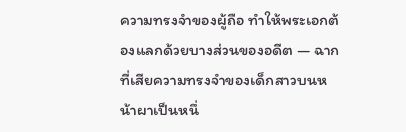ความทรงจำของผู้ถือ ทำให้พระเอกต้องแลกด้วยบางส่วนของอดีต — ฉากที่เสียความทรงจำของเด็กสาวบนหน้าผาเป็นหนึ่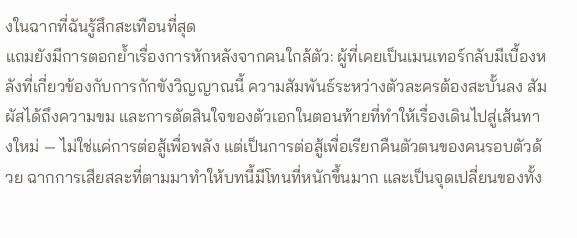งในฉากที่ฉันรู้สึกสะเทือนที่สุด
แถมยังมีการตอกย้ำเรื่องการหักหลังจากคนใกล้ตัว: ผู้ที่เคยเป็นเมนเทอร์กลับมีเบื้องหลังที่เกี่ยวข้องกับการกักขังวิญญาณนี้ ความสัมพันธ์ระหว่างตัวละครต้องสะบั้นลง สัมผัสได้ถึงความขม และการตัดสินใจของตัวเอกในตอนท้ายที่ทำให้เรื่องเดินไปสู่เส้นทางใหม่ — ไม่ใช่แค่การต่อสู้เพื่อพลัง แต่เป็นการต่อสู้เพื่อเรียกคืนตัวตนของคนรอบตัวด้วย ฉากการเสียสละที่ตามมาทำให้บทนี้มีโทนที่หนักขึ้นมาก และเป็นจุดเปลี่ยนของทั้ง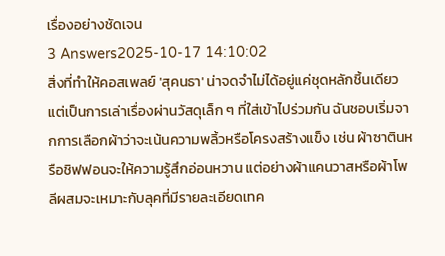เรื่องอย่างชัดเจน
3 Answers2025-10-17 14:10:02
สิ่งที่ทำให้คอสเพลย์ 'สุคนธา' น่าจดจำไม่ได้อยู่แค่ชุดหลักชิ้นเดียว แต่เป็นการเล่าเรื่องผ่านวัสดุเล็ก ๆ ที่ใส่เข้าไปร่วมกัน ฉันชอบเริ่มจากการเลือกผ้าว่าจะเน้นความพลิ้วหรือโครงสร้างแข็ง เช่น ผ้าซาตินหรือชิฟฟอนจะให้ความรู้สึกอ่อนหวาน แต่อย่างผ้าแคนวาสหรือผ้าโพลีผสมจะเหมาะกับลุคที่มีรายละเอียดเทค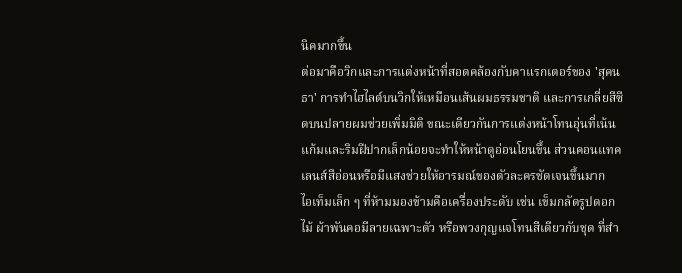นิคมากขึ้น
ต่อมาคือวิกและการแต่งหน้าที่สอดคล้องกับคาแรกเตอร์ของ 'สุคนธา' การทำไฮไลต์บนวิกให้เหมือนเส้นผมธรรมชาติ และการเกลี่ยสีซีดบนปลายผมช่วยเพิ่มมิติ ขณะเดียวกันการแต่งหน้าโทนอุ่นที่เน้นแก้มและริมฝีปากเล็กน้อยจะทำให้หน้าดูอ่อนโยนขึ้น ส่วนคอนแทคเลนส์สีอ่อนหรือมีแสงช่วยให้อารมณ์ของตัวละครชัดเจนขึ้นมาก
ไอเท็มเล็ก ๆ ที่ห้ามมองข้ามคือเครื่องประดับ เช่น เข็มกลัดรูปดอกไม้ ผ้าพันคอมีลายเฉพาะตัว หรือพวงกุญแจโทนสีเดียวกับชุด ที่สำ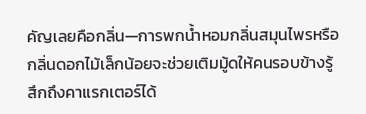คัญเลยคือกลิ่น—การพกน้ำหอมกลิ่นสมุนไพรหรือกลิ่นดอกไม้เล็กน้อยจะช่วยเติมมู้ดให้คนรอบข้างรู้สึกถึงคาแรกเตอร์ได้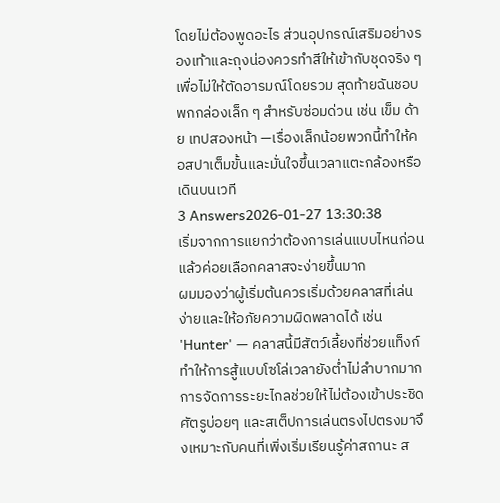โดยไม่ต้องพูดอะไร ส่วนอุปกรณ์เสริมอย่างรองเท้าและถุงน่องควรทำสีให้เข้ากับชุดจริง ๆ เพื่อไม่ให้ตัดอารมณ์โดยรวม สุดท้ายฉันชอบพกกล่องเล็ก ๆ สำหรับซ่อมด่วน เช่น เข็ม ด้าย เทปสองหน้า —เรื่องเล็กน้อยพวกนี้ทำให้คอสปาเต็มขั้นและมั่นใจขึ้นเวลาแตะกล้องหรือเดินบนเวที
3 Answers2026-01-27 13:30:38
เริ่มจากการแยกว่าต้องการเล่นแบบไหนก่อนแล้วค่อยเลือกคลาสจะง่ายขึ้นมาก
ผมมองว่าผู้เริ่มต้นควรเริ่มด้วยคลาสที่เล่นง่ายและให้อภัยความผิดพลาดได้ เช่น 'Hunter' — คลาสนี้มีสัตว์เลี้ยงที่ช่วยแท็งก์ ทำให้การสู้แบบโซโล่เวลายังต่ำไม่ลำบากมาก การจัดการระยะไกลช่วยให้ไม่ต้องเข้าประชิดศัตรูบ่อยๆ และสเต็ปการเล่นตรงไปตรงมาจึงเหมาะกับคนที่เพิ่งเริ่มเรียนรู้ค่าสถานะ ส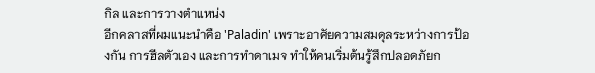กิล และการวางตำแหน่ง
อีกคลาสที่ผมแนะนำคือ 'Paladin' เพราะอาศัยความสมดุลระหว่างการป้องกัน การฮีลตัวเอง และการทำดาเมจ ทำให้คนเริ่มต้นรู้สึกปลอดภัยก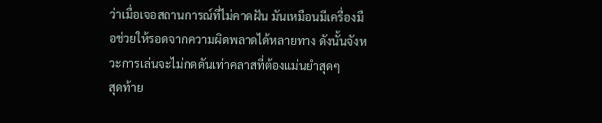ว่าเมื่อเจอสถานการณ์ที่ไม่คาดฝัน มันเหมือนมีเครื่องมือช่วยให้รอดจากความผิดพลาดได้หลายทาง ดังนั้นจังหวะการเล่นจะไม่กดดันเท่าคลาสที่ต้องแม่นยำสุดๆ
สุดท้าย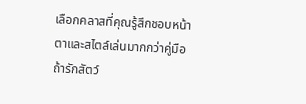เลือกคลาสที่คุณรู้สึกชอบหน้าตาและสไตล์เล่นมากกว่าคู่มือ ถ้ารักสัตว์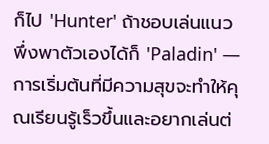ก็ไป 'Hunter' ถ้าชอบเล่นแนวพึ่งพาตัวเองได้ก็ 'Paladin' — การเริ่มต้นที่มีความสุขจะทำให้คุณเรียนรู้เร็วขึ้นและอยากเล่นต่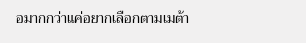อมากกว่าแค่อยากเลือกตามเมต้า